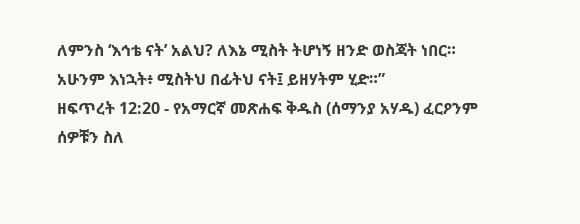ለምንስ ‘እኅቴ ናት’ አልህ? ለእኔ ሚስት ትሆነኝ ዘንድ ወስጃት ነበር። አሁንም እነኋት፥ ሚስትህ በፊትህ ናት፤ ይዘሃትም ሂድ።”
ዘፍጥረት 12:20 - የአማርኛ መጽሐፍ ቅዱስ (ሰማንያ አሃዱ) ፈርዖንም ሰዎቹን ስለ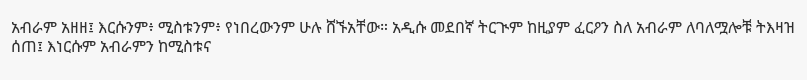አብራም አዘዘ፤ እርሱንም፥ ሚስቱንም፥ የነበረውንም ሁሉ ሸኙአቸው። አዲሱ መደበኛ ትርጒም ከዚያም ፈርዖን ስለ አብራም ለባለሟሎቹ ትእዛዝ ሰጠ፤ እነርሱም አብራምን ከሚስቱና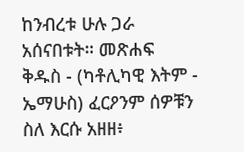ከንብረቱ ሁሉ ጋራ አሰናበቱት። መጽሐፍ ቅዱስ - (ካቶሊካዊ እትም - ኤማሁስ) ፈርዖንም ሰዎቹን ስለ እርሱ አዘዘ፥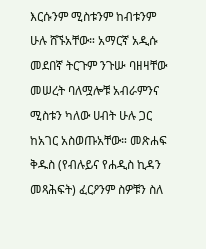እርሱንም ሚስቱንም ከብቱንም ሁሉ ሸኙአቸው። አማርኛ አዲሱ መደበኛ ትርጉም ንጉሡ ባዘዛቸው መሠረት ባለሟሎቹ አብራምንና ሚስቱን ካለው ሀብት ሁሉ ጋር ከአገር አስወጡአቸው። መጽሐፍ ቅዱስ (የብሉይና የሐዲስ ኪዳን መጻሕፍት) ፈርዖንም ስዎቹን ስለ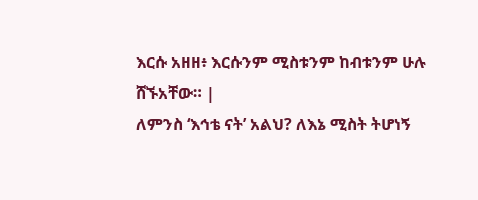እርሱ አዘዘ፥ እርሱንም ሚስቱንም ከብቱንም ሁሉ ሸኙአቸው። |
ለምንስ ‘እኅቴ ናት’ አልህ? ለእኔ ሚስት ትሆነኝ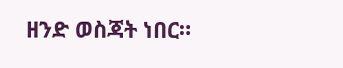ዘንድ ወስጃት ነበር።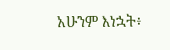አሁንም እነኋት፥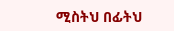ሚስትህ በፊትህ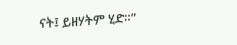ናት፤ ይዘሃትም ሂድ።”